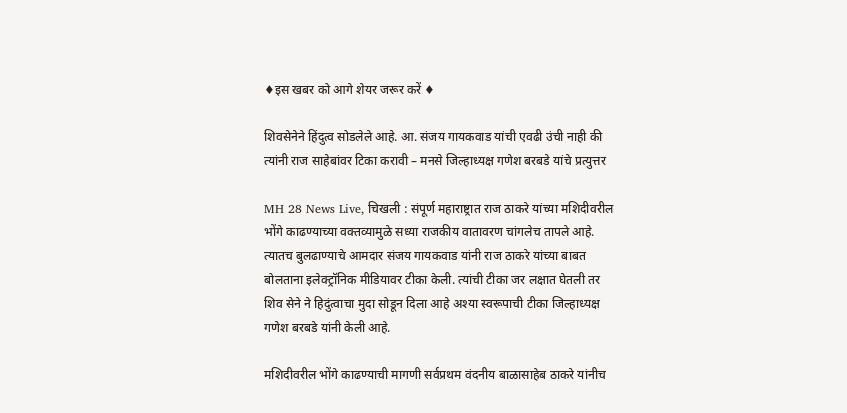♦इस खबर को आगे शेयर जरूर करें ♦

शिवसेनेने हिंदुत्व सोडलेले आहे. आ. संजय गायकवाड यांची एवढी उंची नाही की त्यांनी राज साहेबांवर टिका करावी – मनसे जिल्हाध्यक्ष गणेश बरबडे यांचे प्रत्युत्तर

MH 28 News Live, चिखली : संपूर्ण महाराष्ट्रात राज ठाकरे यांच्या मशिदीवरील भोंगे काढण्याच्या वक्तव्यामुळे सध्या राजकीय वातावरण चांगलेच तापले आहे. त्यातच बुलढाण्याचे आमदार संजय गायकवाड यांनी राज ठाकरे यांच्या बाबत बोलताना इलेक्ट्रॉनिक मीडियावर टीका केली. त्यांची टीका जर लक्षात घेतली तर शिव सेने ने हिदुंत्वाचा मुदा सोडून दिला आहे अश्या स्वरूपाची टीका जिल्हाध्यक्ष गणेश बरबडे यांनी केली आहे.

मशिदीवरील भोंगे काढण्याची मागणी सर्वप्रथम वंदनीय बाळासाहेब ठाकरे यांनीच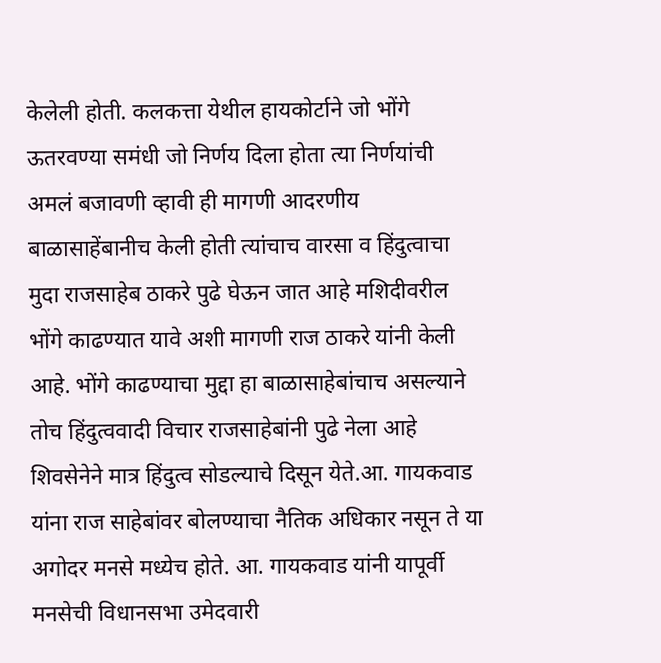केलेली होती. कलकत्ता येथील हायकोर्टाने जो भोंगे ऊतरवण्या समंधी जो निर्णय दिला होता त्या निर्णयांची अमलं बजावणी व्हावी ही मागणी आदरणीय बाळासाहेंबानीच केली होती त्यांचाच वारसा व हिंदुत्वाचा मुदा राजसाहेब ठाकरे पुढे घेऊन जात आहे मशिदीवरील भोंगे काढण्यात यावे अशी मागणी राज ठाकरे यांनी केली आहे. भोंगे काढण्याचा मुद्दा हा बाळासाहेबांचाच असल्याने तोच हिंदुत्ववादी विचार राजसाहेबांनी पुढे नेला आहे शिवसेनेने मात्र हिंदुत्व सोडल्याचे दिसून येते.आ. गायकवाड यांना राज साहेबांवर बोलण्याचा नैतिक अधिकार नसून ते या अगोदर मनसे मध्येच होते. आ. गायकवाड यांनी यापूर्वी मनसेची विधानसभा उमेदवारी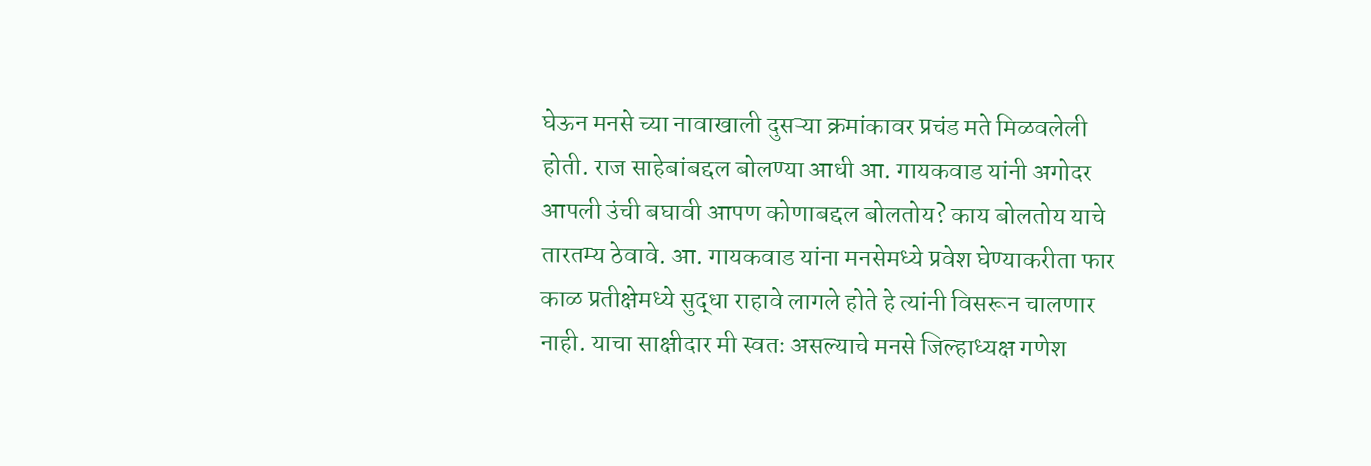घेऊन मनसे च्या नावाखाली दुसऱ्या क्रमांकावर प्रचंड मते मिळवलेली होती. राज साहेबांबद्दल बोलण्या आधी आ. गायकवाड यांनी अगोदर आपली उंची बघावी आपण कोणाबद्दल बोलतोय? काय बोलतोय याचे तारतम्य ठेवावे. आ. गायकवाड यांना मनसेमध्ये प्रवेश घेण्याकरीता फार काळ प्रतीक्षेमध्ये सुद्धा राहावे लागले होते हे त्यांनी विसरून चालणार नाही. याचा साक्षीदार मी स्वतः असल्याचे मनसे जिल्हाध्यक्ष गणेश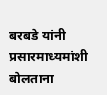बरबडे यांनी प्रसारमाध्यमांशी बोलताना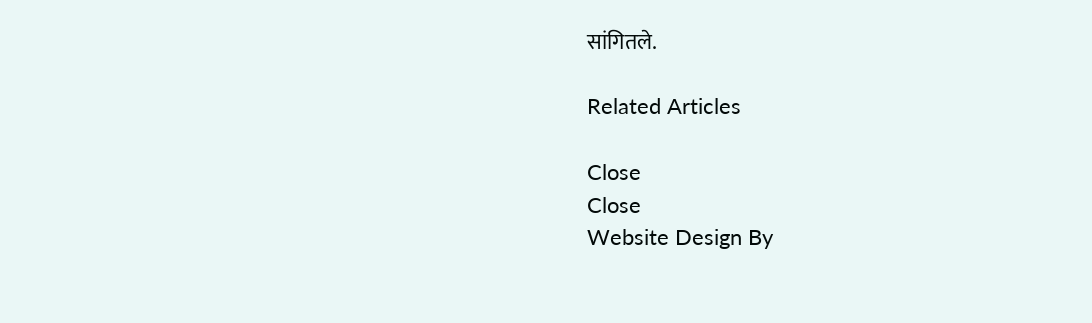सांगितले.

Related Articles

Close
Close
Website Design By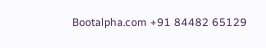Bootalpha.com +91 84482 65129